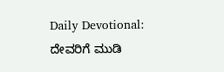Daily Devotional: ದೇವರಿಗೆ ಮುಡಿ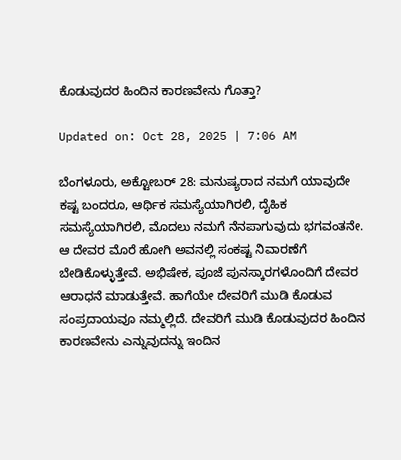ಕೊಡುವುದರ ಹಿಂದಿನ ಕಾರಣವೇನು ಗೊತ್ತಾ?

Updated on: Oct 28, 2025 | 7:06 AM

ಬೆಂಗಳೂರು, ಅಕ್ಟೋಬರ್ 28: ಮನುಷ್ಯರಾದ ನಮಗೆ ಯಾವುದೇ ಕಷ್ಟ ಬಂದರೂ, ಆರ್ಥಿಕ ಸಮಸ್ಯೆಯಾಗಿರಲಿ, ದೈಹಿಕ ಸಮಸ್ಯೆಯಾಗಿರಲಿ, ಮೊದಲು ನಮಗೆ ನೆನಪಾಗುವುದು ಭಗವಂತನೇ. ಆ ದೇವರ ಮೊರೆ ಹೋಗಿ ಅವನಲ್ಲಿ ಸಂಕಷ್ಟ ನಿವಾರಣೆಗೆ ಬೇಡಿಕೊಳ್ಳುತ್ತೇವೆ. ಅಭಿಷೇಕ, ಪೂಜೆ ಪುನಸ್ಕಾರಗಳೊಂದಿಗೆ ದೇವರ ಆರಾಧನೆ ಮಾಡುತ್ತೇವೆ. ಹಾಗೆಯೇ ದೇವರಿಗೆ ಮುಡಿ ಕೊಡುವ ಸಂಪ್ರದಾಯವೂ ನಮ್ಮಲ್ಲಿದೆ. ದೇವರಿಗೆ ಮುಡಿ ಕೊಡುವುದರ ಹಿಂದಿನ ಕಾರಣವೇನು ಎನ್ನುವುದನ್ನು ಇಂದಿನ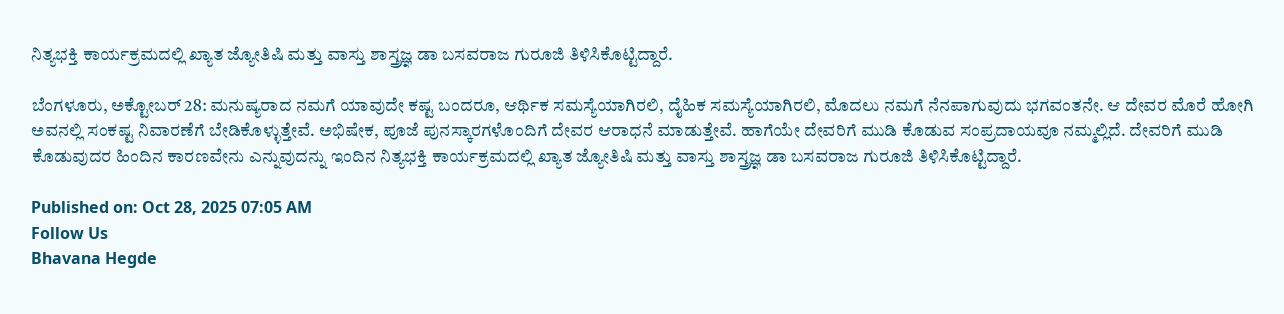ನಿತ್ಯಭಕ್ತಿ ಕಾರ್ಯಕ್ರಮದಲ್ಲಿ ಖ್ಯಾತ ಜ್ಯೋತಿಷಿ ಮತ್ತು ವಾಸ್ತು ಶಾಸ್ತ್ರಜ್ಞ ಡಾ ಬಸವರಾಜ ಗುರೂಜಿ ತಿಳಿಸಿಕೊಟ್ಟಿದ್ದಾರೆ.

ಬೆಂಗಳೂರು, ಅಕ್ಟೋಬರ್ 28: ಮನುಷ್ಯರಾದ ನಮಗೆ ಯಾವುದೇ ಕಷ್ಟ ಬಂದರೂ, ಆರ್ಥಿಕ ಸಮಸ್ಯೆಯಾಗಿರಲಿ, ದೈಹಿಕ ಸಮಸ್ಯೆಯಾಗಿರಲಿ, ಮೊದಲು ನಮಗೆ ನೆನಪಾಗುವುದು ಭಗವಂತನೇ. ಆ ದೇವರ ಮೊರೆ ಹೋಗಿ ಅವನಲ್ಲಿ ಸಂಕಷ್ಟ ನಿವಾರಣೆಗೆ ಬೇಡಿಕೊಳ್ಳುತ್ತೇವೆ. ಅಭಿಷೇಕ, ಪೂಜೆ ಪುನಸ್ಕಾರಗಳೊಂದಿಗೆ ದೇವರ ಆರಾಧನೆ ಮಾಡುತ್ತೇವೆ. ಹಾಗೆಯೇ ದೇವರಿಗೆ ಮುಡಿ ಕೊಡುವ ಸಂಪ್ರದಾಯವೂ ನಮ್ಮಲ್ಲಿದೆ. ದೇವರಿಗೆ ಮುಡಿ ಕೊಡುವುದರ ಹಿಂದಿನ ಕಾರಣವೇನು ಎನ್ನುವುದನ್ನು ಇಂದಿನ ನಿತ್ಯಭಕ್ತಿ ಕಾರ್ಯಕ್ರಮದಲ್ಲಿ ಖ್ಯಾತ ಜ್ಯೋತಿಷಿ ಮತ್ತು ವಾಸ್ತು ಶಾಸ್ತ್ರಜ್ಞ ಡಾ ಬಸವರಾಜ ಗುರೂಜಿ ತಿಳಿಸಿಕೊಟ್ಟಿದ್ದಾರೆ.

Published on: Oct 28, 2025 07:05 AM
Follow Us
Bhavana Hegde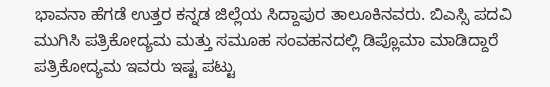ಭಾವನಾ ಹೆಗಡೆ ಉತ್ತರ ಕನ್ನಡ ಜಿಲ್ಲೆಯ ಸಿದ್ದಾಪುರ ತಾಲೂಕಿನವರು. ಬಿಎಸ್ಸಿ ಪದವಿ ಮುಗಿಸಿ ಪತ್ರಿಕೋದ್ಯಮ ಮತ್ತು ಸಮೂಹ ಸಂವಹನದಲ್ಲಿ ಡಿಪ್ಲೊಮಾ ಮಾಡಿದ್ದಾರೆ ಪತ್ರಿಕೋದ್ಯಮ ಇವರು ಇಷ್ಟ ಪಟ್ಟು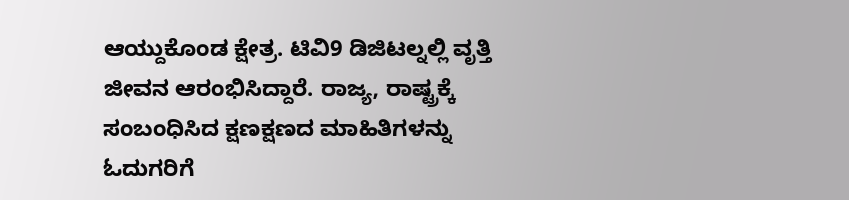ಆಯ್ದುಕೊಂಡ ಕ್ಷೇತ್ರ. ಟಿವಿ9 ಡಿಜಿಟಲ್ನಲ್ಲಿ ವೃತ್ತಿ ಜೀವನ ಆರಂಭಿಸಿದ್ದಾರೆ. ರಾಜ್ಯ, ರಾಷ್ಟ್ರಕ್ಕೆ ಸಂಬಂಧಿಸಿದ ಕ್ಷಣಕ್ಷಣದ ಮಾಹಿತಿಗಳನ್ನು ಓದುಗರಿಗೆ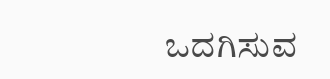ಒದಗಿಸುವ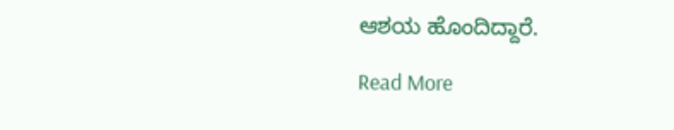ಆಶಯ ಹೊಂದಿದ್ದಾರೆ.

Read More